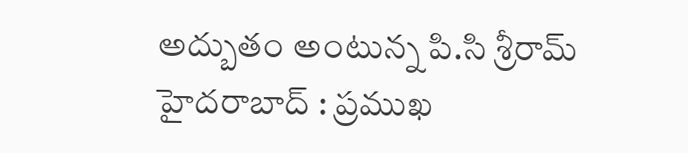అద్బుతం అంటున్న పి.సి శ్రీరామ్
హైదరాబాద్ : ప్రముఖ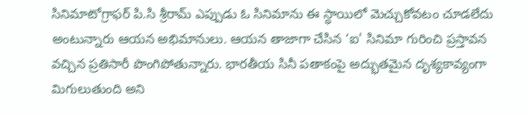సినిమాటోగ్రాఫర్ పి.సి శ్రీరామ్ ఎప్పుడు ఓ సినిమాను ఈ స్ధాయిలో మెచ్చుకోవటం చూడలేదు అంటున్నారు ఆయన అభిమానులు. ఆయన తాజాగా చేసిన ‘ఐ' సినిమా గురించి ప్రస్తావన వచ్చిన ప్రతిసారీ పొంగిపోతున్నారు. భారతీయ సినీ పతాకంపై అద్భుతమైన దృశ్యకావ్యంగా మిగులుతుంది అని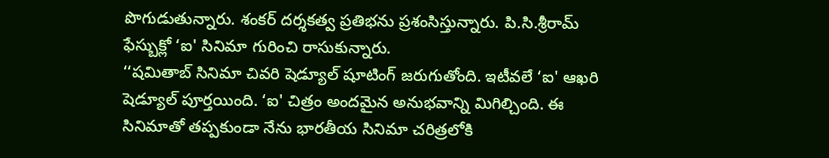పొగుడుతున్నారు. శంకర్ దర్శకత్వ ప్రతిభను ప్రశంసిస్తున్నారు. పి.సి.శ్రీరామ్ ఫేస్బుక్లో ‘ఐ' సినిమా గురించి రాసుకున్నారు.
‘‘షమితాబ్ సినిమా చివరి షెడ్యూల్ షూటింగ్ జరుగుతోంది. ఇటీవలే ‘ఐ' ఆఖరి షెడ్యూల్ పూర్తయింది. ‘ఐ' చిత్రం అందమైన అనుభవాన్ని మిగిల్చింది. ఈ సినిమాతో తప్పకుండా నేను భారతీయ సినిమా చరిత్రలోకి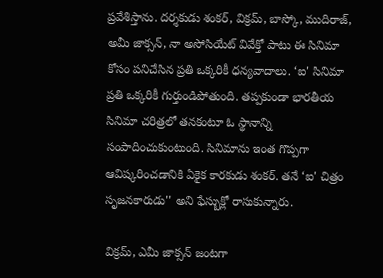ప్రవేశిస్తాను. దర్శకుడు శంకర్, విక్రమ్, బాస్కో, ముదిరాజ్, అమీ జాక్సన్, నా అసోసియేట్ వివేక్తో పాటు ఈ సినిమా కోసం పనిచేసిన ప్రతి ఒక్కరికీ ధన్యవాదాలు. ‘ఐ' సినిమా ప్రతి ఒక్కరికీ గుర్తుండిపోతుంది. తప్పకుండా భారతీయ సినిమా చరిత్రలో తనకంటూ ఓ స్థానాన్ని సంపాదించుకుంటుంది. సినిమాను ఇంత గొప్పగా ఆవిష్కరించడానికి ఏకైక కారకుడు శంకర్. తనే ‘ఐ' చిత్రం సృజనకారుడు'' అని ఫేస్బుక్లో రాసుకున్నారు.

విక్రమ్, ఎమీ జాక్సన్ జంటగా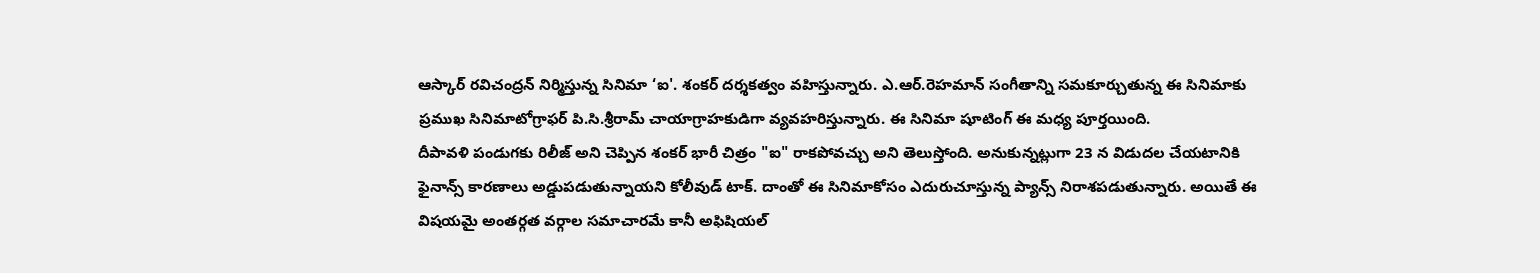ఆస్కార్ రవిచంద్రన్ నిర్మిస్తున్న సినిమా ‘ఐ'. శంకర్ దర్శకత్వం వహిస్తున్నారు. ఎ.ఆర్.రెహమాన్ సంగీతాన్ని సమకూర్చుతున్న ఈ సినిమాకు ప్రముఖ సినిమాటోగ్రాఫర్ పి.సి.శ్రీరామ్ చాయాగ్రాహకుడిగా వ్యవహరిస్తున్నారు. ఈ సినిమా షూటింగ్ ఈ మధ్య పూర్తయింది.
దీపావళి పండుగకు రిలీజ్ అని చెప్పిన శంకర్ భారీ చిత్రం "ఐ" రాకపోవచ్చు అని తెలుస్తోంది. అనుకున్నట్లుగా 23 న విడుదల చేయటానికి ఫైనాన్స్ కారణాలు అడ్డుపడుతున్నాయని కోలీవుడ్ టాక్. దాంతో ఈ సినిమాకోసం ఎదురుచూస్తున్న ప్యాన్స్ నిరాశపడుతున్నారు. అయితే ఈ విషయమై అంతర్గత వర్గాల సమాచారమే కానీ అఫిషియల్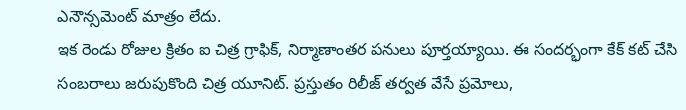ఎనౌన్సమెంట్ మాత్రం లేదు.
ఇక రెండు రోజుల క్రితం ఐ చిత్ర గ్రాఫిక్, నిర్మాణాంతర పనులు పూర్తయ్యాయి. ఈ సందర్భంగా కేక్ కట్ చేసి సంబరాలు జరుపుకొంది చిత్ర యూనిట్. ప్రస్తుతం రిలీజ్ తర్వత వేసే ప్రమోలు,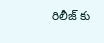రిలీజ్ కు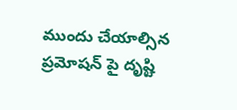ముందు చేయాల్సిన ప్రమోషన్ పై దృష్టి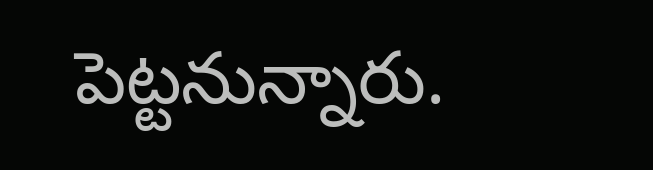పెట్టనున్నారు.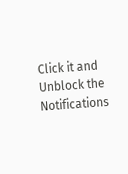Click it and Unblock the Notifications